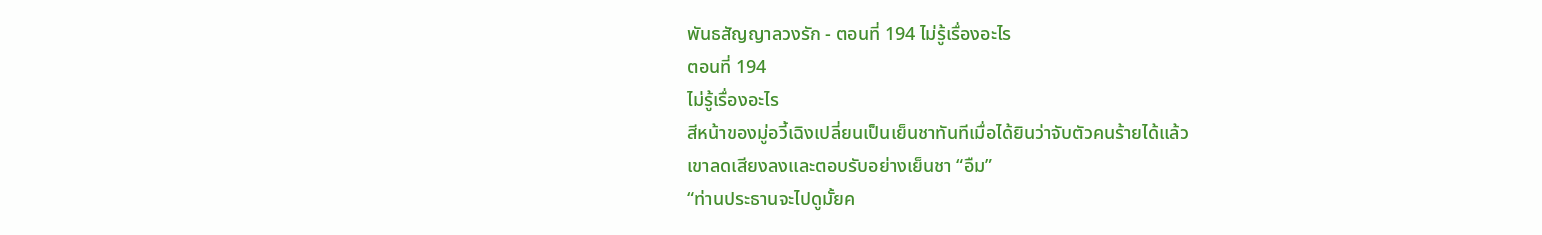พันธสัญญาลวงรัก - ตอนที่ 194 ไม่รู้เรื่องอะไร
ตอนที่ 194
ไม่รู้เรื่องอะไร
สีหน้าของมู่อวี้เฉิงเปลี่ยนเป็นเย็นชาทันทีเมื่อได้ยินว่าจับตัวคนร้ายได้แล้ว
เขาลดเสียงลงและตอบรับอย่างเย็นชา “อืม”
“ท่านประธานจะไปดูมั้ยค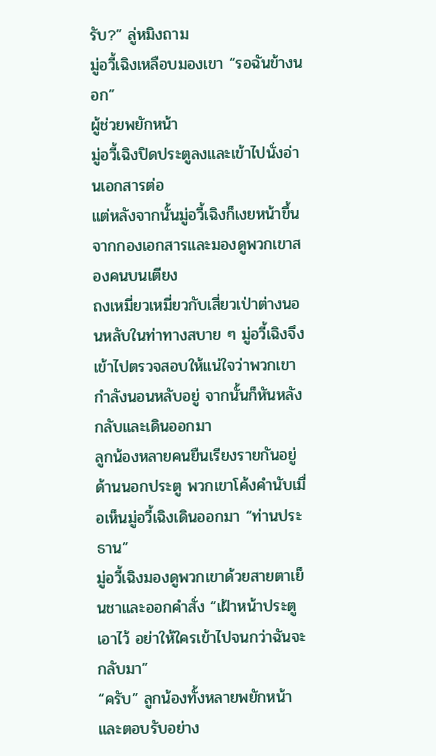รับ?” ลู่หมิงถาม
มู่อวี้เฉิงเหลือบมองเขา “รอฉันข้างนอก”
ผู้ช่วยพยักหน้า
มู่อวี้เฉิงปิดประตูลงและเข้าไปนั่งอ่านเอกสารต่อ
แต่หลังจากนั้นมู่อวี้เฉิงก็เงยหน้าขึ้นจากกองเอกสารและมองดูพวกเขาสองคนบนเตียง
ถงเหมี่ยวเหมี่ยวกับเสี่ยวเป่าต่างนอนหลับในท่าทางสบาย ๆ มู่อวี้เฉิงจึงเข้าไปตรวจสอบให้แน่ใจว่าพวกเขากำลังนอนหลับอยู่ จากนั้นก็หันหลังกลับและเดินออกมา
ลูกน้องหลายคนยืนเรียงรายกันอยู่ด้านนอกประตู พวกเขาโค้งคำนับเมื่อเห็นมู่อวี้เฉิงเดินออกมา “ท่านประธาน”
มู่อวี้เฉิงมองดูพวกเขาด้วยสายตาเย็นชาและออกคำสั่ง “เฝ้าหน้าประตูเอาไว้ อย่าให้ใครเข้าไปจนกว่าฉันจะกลับมา”
“ครับ” ลูกน้องทั้งหลายพยักหน้าและตอบรับอย่าง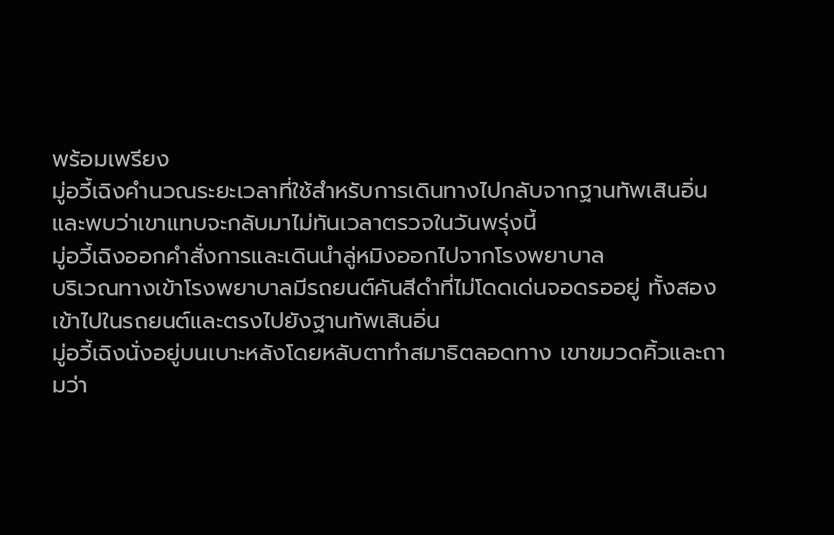พร้อมเพรียง
มู่อวี้เฉิงคำนวณระยะเวลาที่ใช้สำหรับการเดินทางไปกลับจากฐานทัพเสินอิ่น และพบว่าเขาแทบจะกลับมาไม่ทันเวลาตรวจในวันพรุ่งนี้
มู่อวี้เฉิงออกคำสั่งการและเดินนำลู่หมิงออกไปจากโรงพยาบาล
บริเวณทางเข้าโรงพยาบาลมีรถยนต์คันสีดำที่ไม่โดดเด่นจอดรออยู่ ทั้งสองเข้าไปในรถยนต์และตรงไปยังฐานทัพเสินอิ่น
มู่อวี้เฉิงนั่งอยู่บนเบาะหลังโดยหลับตาทำสมาธิตลอดทาง เขาขมวดคิ้วและถามว่า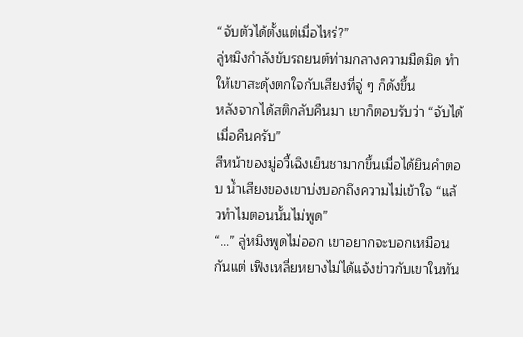“จับตัวได้ตั้งแต่เมื่อไหร่?”
ลู่หมิงกำลังขับรถยนต์ท่ามกลางความมืดมิด ทำให้เขาสะดุ้งตกใจกับเสียงที่จู่ ๆ ก็ดังขึ้น
หลังจากได้สติกลับคืนมา เขาก็ตอบรับว่า “จับได้เมื่อคืนครับ”
สีหน้าของมู่อวี้เฉิงเย็นชามากขึ้นเมื่อได้ยินคำตอบ น้ำเสียงของเขาบ่งบอกถึงความไม่เข้าใจ “แล้วทำไมตอนนั้นไม่พูด”
“…” ลู่หมิงพูดไม่ออก เขาอยากจะบอกเหมือนกันแต่ เฟิงเหลี่ยหยางไม่ได้แจ้งข่าวกับเขาในทัน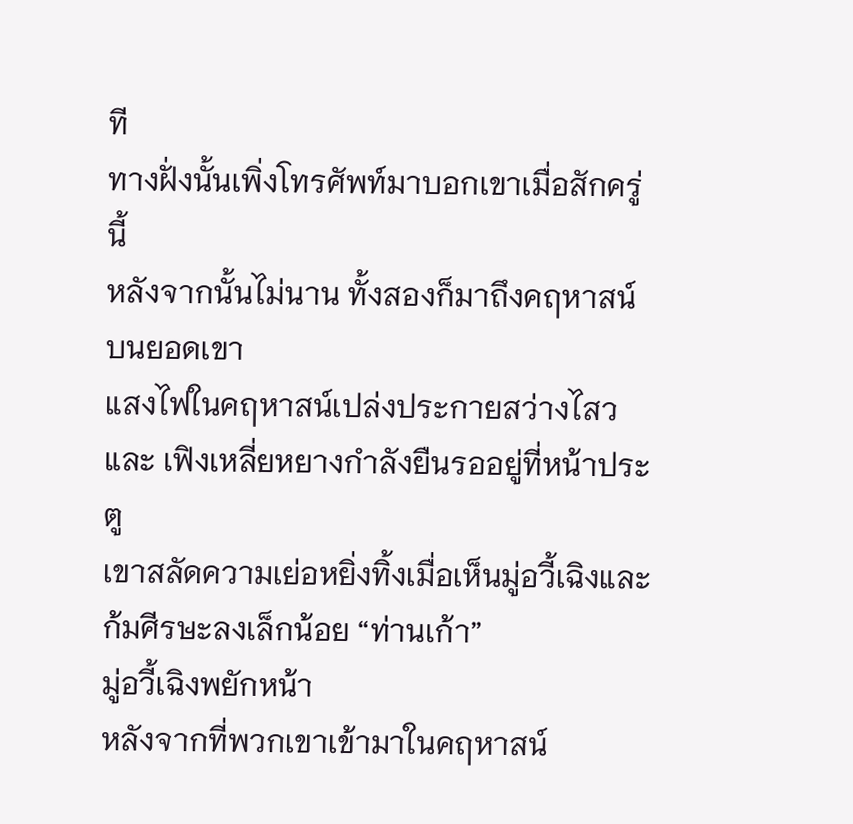ที
ทางฝั่งนั้นเพิ่งโทรศัพท์มาบอกเขาเมื่อสักครู่นี้
หลังจากนั้นไม่นาน ทั้งสองก็มาถึงคฤหาสน์บนยอดเขา
แสงไฟในคฤหาสน์เปล่งประกายสว่างไสว และ เฟิงเหลี่ยหยางกำลังยืนรออยู่ที่หน้าประตู
เขาสลัดความเย่อหยิ่งทิ้งเมื่อเห็นมู่อวี้เฉิงและก้มศีรษะลงเล็กน้อย “ท่านเก้า”
มู่อวี้เฉิงพยักหน้า
หลังจากที่พวกเขาเข้ามาในคฤหาสน์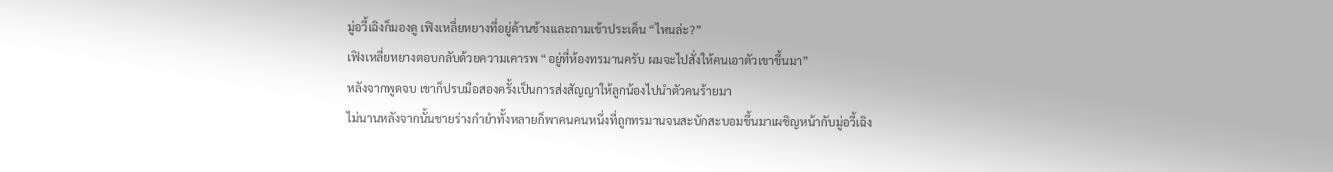มู่อวี้เฉิงก็มองดู เฟิงเหลี่ยหยางที่อยู่ด้านข้างและถามเข้าประเด็น “ไหนล่ะ?”
เฟิงเหลี่ยหยางตอบกลับด้วยความเคารพ “อยู่ที่ห้องทรมานครับ ผมจะไปสั่งให้คนเอาตัวเขาขึ้นมา”
หลังจากพูดจบ เขาก็ปรบมือสองครั้งเป็นการส่งสัญญาให้ลูกน้องไปนำตัวคนร้ายมา
ไม่นานหลังจากนั้นชายร่างกำยำทั้งหลายก็พาคนคนหนึ่งที่ถูกทรมานจนสะบักสะบอมขึ้นมาเผชิญหน้ากับมู่อวี้เฉิง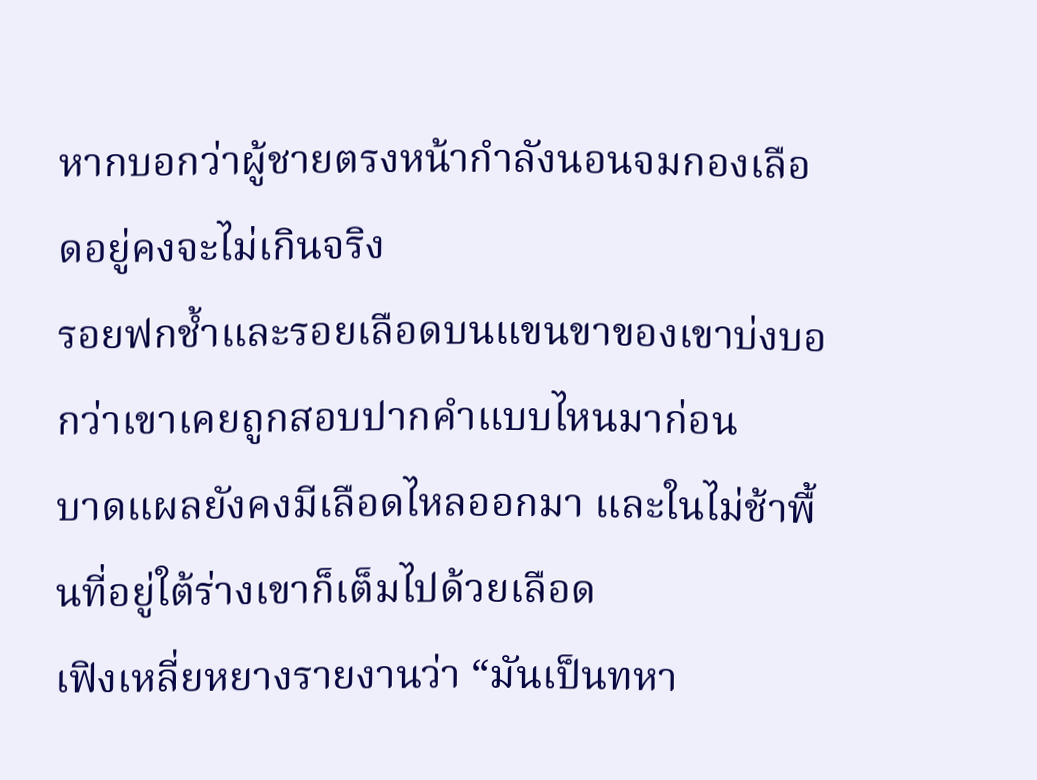หากบอกว่าผู้ชายตรงหน้ากำลังนอนจมกองเลือดอยู่คงจะไม่เกินจริง
รอยฟกช้ำและรอยเลือดบนแขนขาของเขาบ่งบอกว่าเขาเคยถูกสอบปากคำแบบไหนมาก่อน
บาดแผลยังคงมีเลือดไหลออกมา และในไม่ช้าพื้นที่อยู่ใต้ร่างเขาก็เต็มไปด้วยเลือด
เฟิงเหลี่ยหยางรายงานว่า “มันเป็นทหา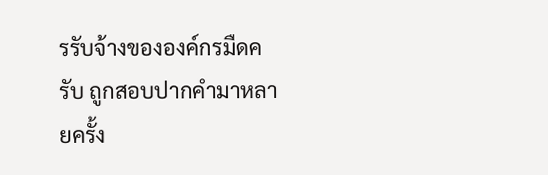รรับจ้างขององค์กรมืดครับ ถูกสอบปากคำมาหลายครั้ง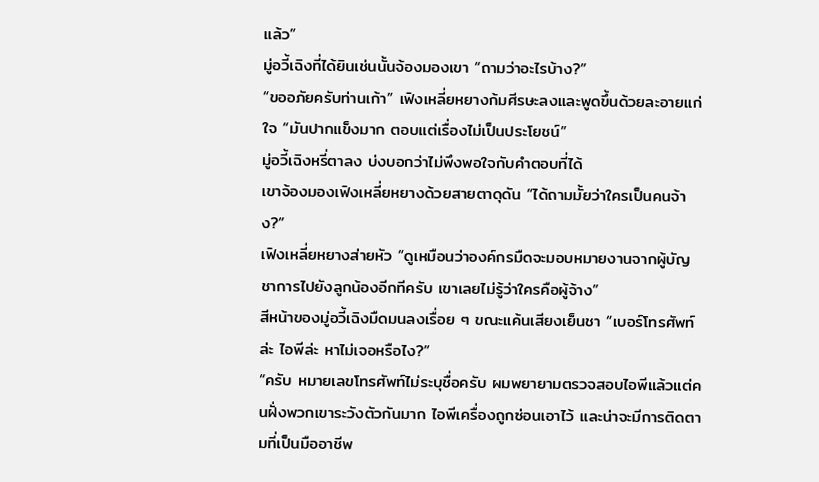แล้ว”
มู่อวี้เฉิงที่ได้ยินเช่นนั้นจ้องมองเขา “ถามว่าอะไรบ้าง?”
“ขออภัยครับท่านเก้า” เฟิงเหลี่ยหยางก้มศีรษะลงและพูดขึ้นด้วยละอายแก่ใจ “มันปากแข็งมาก ตอบแต่เรื่องไม่เป็นประโยชน์”
มู่อวี้เฉิงหรี่ตาลง บ่งบอกว่าไม่พึงพอใจกับคำตอบที่ได้
เขาจ้องมองเฟิงเหลี่ยหยางด้วยสายตาดุดัน “ได้ถามมั้ยว่าใครเป็นคนจ้าง?”
เฟิงเหลี่ยหยางส่ายหัว “ดูเหมือนว่าองค์กรมืดจะมอบหมายงานจากผู้บัญชาการไปยังลูกน้องอีกทีครับ เขาเลยไม่รู้ว่าใครคือผู้จ้าง”
สีหน้าของมู่อวี้เฉิงมืดมนลงเรื่อย ๆ ขณะแค้นเสียงเย็นชา “เบอร์โทรศัพท์ล่ะ ไอพีล่ะ หาไม่เจอหรือไง?”
“ครับ หมายเลขโทรศัพท์ไม่ระบุชื่อครับ ผมพยายามตรวจสอบไอพีแล้วแต่คนฝั่งพวกเขาระวังตัวกันมาก ไอพีเครื่องถูกซ่อนเอาไว้ และน่าจะมีการติดตามที่เป็นมืออาชีพ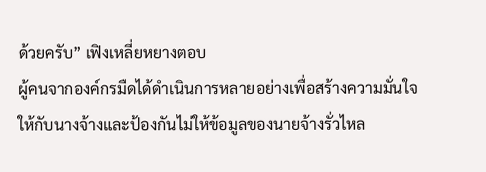ด้วยครับ” เฟิงเหลี่ยหยางตอบ
ผู้คนจากองค์กรมืดได้ดำเนินการหลายอย่างเพื่อสร้างความมั่นใจให้กับนางจ้างและป้องกันไม่ให้ข้อมูลของนายจ้างรั่วไหล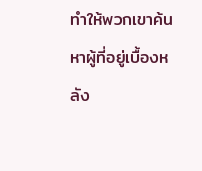ทำให้พวกเขาค้นหาผู้ที่อยู่เบื้องหลัง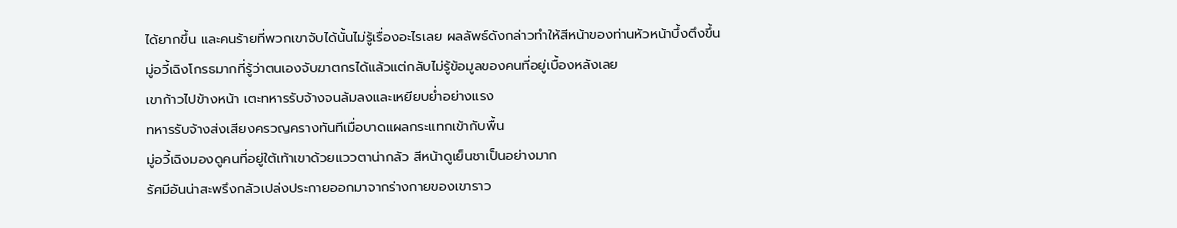ได้ยากขึ้น และคนร้ายที่พวกเขาจับได้นั้นไม่รู้เรื่องอะไรเลย ผลลัพธ์ดังกล่าวทำให้สีหน้าของท่านหัวหน้าบึ้งตึงขึ้น
มู่อวี้เฉิงโกรธมากที่รู้ว่าตนเองจับฆาตกรได้แล้วแต่กลับไม่รู้ข้อมูลของคนที่อยู่เบื้องหลังเลย
เขาก้าวไปข้างหน้า เตะทหารรับจ้างจนล้มลงและเหยียบย่ำอย่างแรง
ทหารรับจ้างส่งเสียงครวญครางทันทีเมื่อบาดแผลกระแทกเข้ากับพื้น
มู่อวี้เฉิงมองดูคนที่อยู่ใต้เท้าเขาด้วยแววตาน่ากลัว สีหน้าดูเย็นชาเป็นอย่างมาก
รัศมีอันน่าสะพรึงกลัวเปล่งประกายออกมาจากร่างกายของเขาราว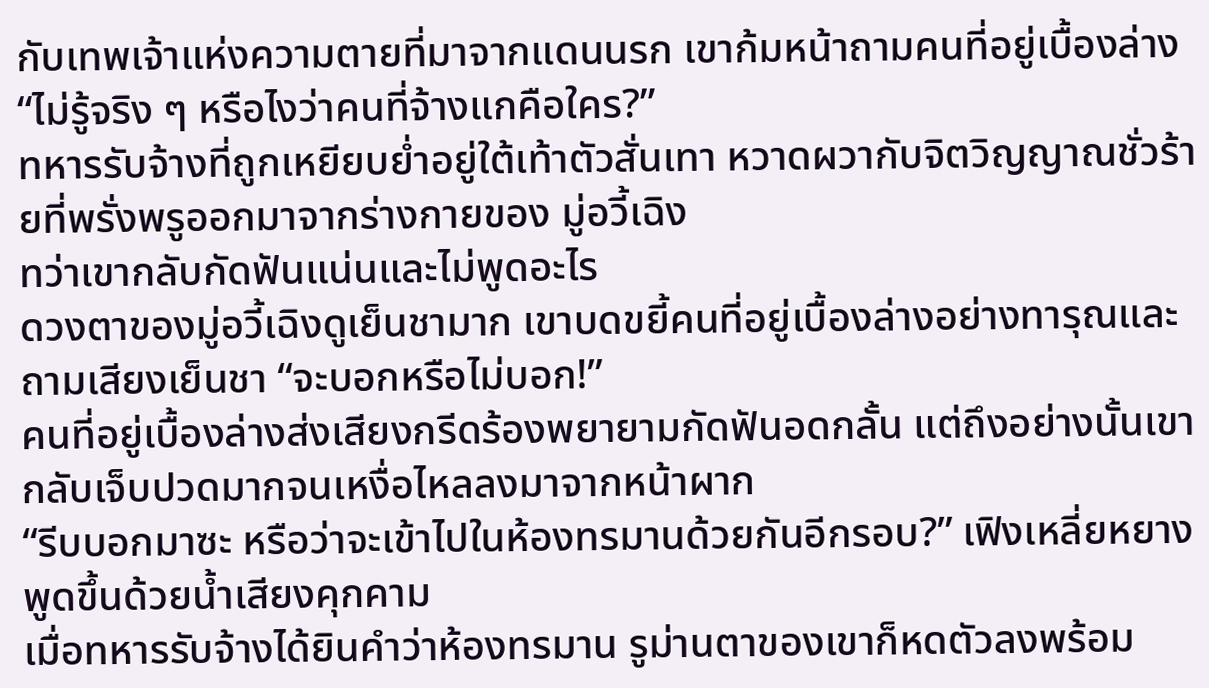กับเทพเจ้าแห่งความตายที่มาจากแดนนรก เขาก้มหน้าถามคนที่อยู่เบื้องล่าง “ไม่รู้จริง ๆ หรือไงว่าคนที่จ้างแกคือใคร?”
ทหารรับจ้างที่ถูกเหยียบย่ำอยู่ใต้เท้าตัวสั่นเทา หวาดผวากับจิตวิญญาณชั่วร้ายที่พรั่งพรูออกมาจากร่างกายของ มู่อวี้เฉิง
ทว่าเขากลับกัดฟันแน่นและไม่พูดอะไร
ดวงตาของมู่อวี้เฉิงดูเย็นชามาก เขาบดขยี้คนที่อยู่เบื้องล่างอย่างทารุณและถามเสียงเย็นชา “จะบอกหรือไม่บอก!”
คนที่อยู่เบื้องล่างส่งเสียงกรีดร้องพยายามกัดฟันอดกลั้น แต่ถึงอย่างนั้นเขากลับเจ็บปวดมากจนเหงื่อไหลลงมาจากหน้าผาก
“รีบบอกมาซะ หรือว่าจะเข้าไปในห้องทรมานด้วยกันอีกรอบ?” เฟิงเหลี่ยหยางพูดขึ้นด้วยน้ำเสียงคุกคาม
เมื่อทหารรับจ้างได้ยินคำว่าห้องทรมาน รูม่านตาของเขาก็หดตัวลงพร้อม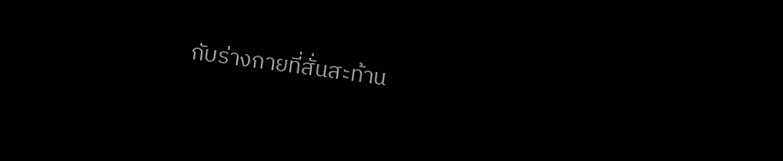กับร่างกายที่สั่นสะท้าน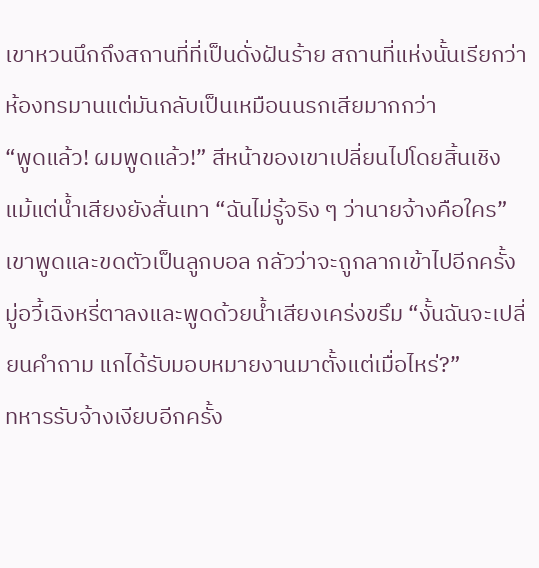เขาหวนนึกถึงสถานที่ที่เป็นดั่งฝันร้าย สถานที่แห่งนั้นเรียกว่าห้องทรมานแต่มันกลับเป็นเหมือนนรกเสียมากกว่า
“พูดแล้ว! ผมพูดแล้ว!” สีหน้าของเขาเปลี่ยนไปโดยสิ้นเชิง แม้แต่น้ำเสียงยังสั่นเทา “ฉันไม่รู้จริง ๆ ว่านายจ้างคือใคร”
เขาพูดและขดตัวเป็นลูกบอล กลัวว่าจะถูกลากเข้าไปอีกครั้ง
มู่อวี้เฉิงหรี่ตาลงและพูดด้วยน้ำเสียงเคร่งขรึม “งั้นฉันจะเปลี่ยนคำถาม แกได้รับมอบหมายงานมาตั้งแต่เมื่อไหร่?”
ทหารรับจ้างเงียบอีกครั้ง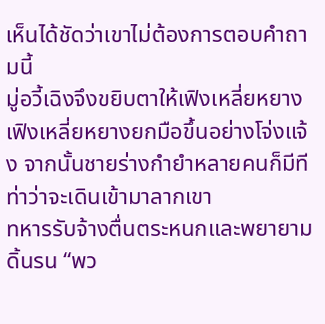เห็นได้ชัดว่าเขาไม่ต้องการตอบคำถามนี้
มู่อวี้เฉิงจึงขยิบตาให้เฟิงเหลี่ยหยาง
เฟิงเหลี่ยหยางยกมือขึ้นอย่างโจ่งแจ้ง จากนั้นชายร่างกำยำหลายคนก็มีทีท่าว่าจะเดินเข้ามาลากเขา
ทหารรับจ้างตื่นตระหนกและพยายามดิ้นรน “พว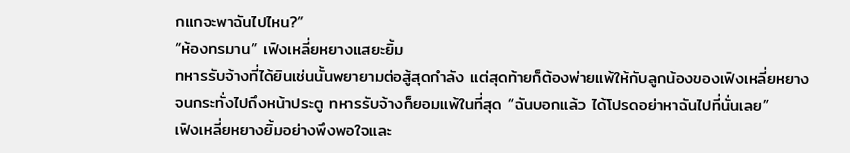กแกจะพาฉันไปไหน?”
“ห้องทรมาน” เฟิงเหลี่ยหยางแสยะยิ้ม
ทหารรับจ้างที่ได้ยินเช่นนั้นพยายามต่อสู้สุดกำลัง แต่สุดท้ายก็ต้องพ่ายแพ้ให้กับลูกน้องของเฟิงเหลี่ยหยาง
จนกระทั่งไปถึงหน้าประตู ทหารรับจ้างก็ยอมแพ้ในที่สุด “ฉันบอกแล้ว ได้โปรดอย่าหาฉันไปที่นั่นเลย”
เฟิงเหลี่ยหยางยิ้มอย่างพึงพอใจและ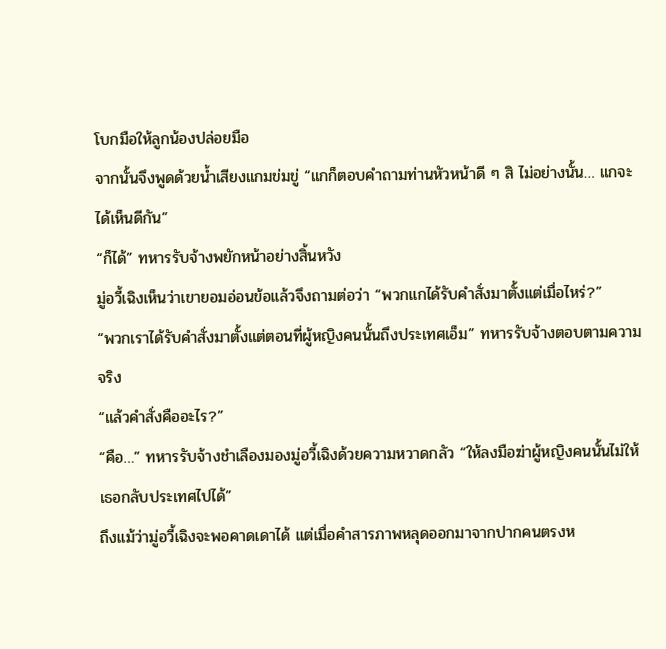โบกมือให้ลูกน้องปล่อยมือ
จากนั้นจึงพูดด้วยน้ำเสียงแกมข่มขู่ “แกก็ตอบคำถามท่านหัวหน้าดี ๆ สิ ไม่อย่างนั้น… แกจะได้เห็นดีกัน”
“ก็ได้” ทหารรับจ้างพยักหน้าอย่างสิ้นหวัง
มู่อวี้เฉิงเห็นว่าเขายอมอ่อนข้อแล้วจึงถามต่อว่า “พวกแกได้รับคำสั่งมาตั้งแต่เมื่อไหร่?”
“พวกเราได้รับคำสั่งมาตั้งแต่ตอนที่ผู้หญิงคนนั้นถึงประเทศเอ็ม” ทหารรับจ้างตอบตามความจริง
“แล้วคำสั่งคืออะไร?”
“คือ…” ทหารรับจ้างชำเลืองมองมู่อวี้เฉิงด้วยความหวาดกลัว “ให้ลงมือฆ่าผู้หญิงคนนั้นไม่ให้เธอกลับประเทศไปได้”
ถึงแม้ว่ามู่อวี้เฉิงจะพอคาดเดาได้ แต่เมื่อคำสารภาพหลุดออกมาจากปากคนตรงห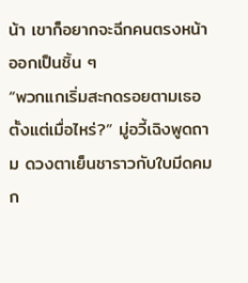น้า เขาก็อยากจะฉีกคนตรงหน้าออกเป็นชิ้น ๆ
“พวกแกเริ่มสะกดรอยตามเธอตั้งแต่เมื่อไหร่?” มู่อวี้เฉิงพูดถาม ดวงตาเย็นชาราวกับใบมีดคมก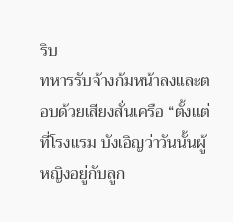ริบ
ทหารรับจ้างก้มหน้าลงและตอบด้วยเสียงสั่นเครือ “ตั้งแต่ที่โรงแรม บังเอิญว่าวันนั้นผู้หญิงอยู่กับลูก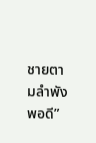ชายตามลำพังพอดี”